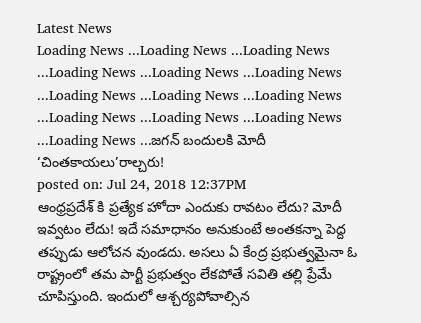Latest News
Loading News ...Loading News ...Loading News ...Loading News ...Loading News ...Loading News ...Loading News ...Loading News ...Loading News ...Loading News ...Loading News ...Loading News ...Loading News ...జగన్ బందులకి మోదీ ‘చింతకాయలు’రాల్చరు!
posted on: Jul 24, 2018 12:37PM
ఆంధ్రప్రదేశ్ కి ప్రత్యేక హోదా ఎందుకు రావటం లేదు? మోదీ ఇవ్వటం లేదు! ఇదే సమాధానం అనుకుంటే అంతకన్నా పెద్ద తప్పుడు ఆలోచన వుండదు. అసలు ఏ కేంద్ర ప్రభుత్వమైనా ఓ రాష్ట్రంలో తమ పార్టీ ప్రభుత్వం లేకపోతే సవితి తల్లి ప్రేమే చూపిస్తుంది. ఇందులో ఆశ్చర్యపోవాల్సిన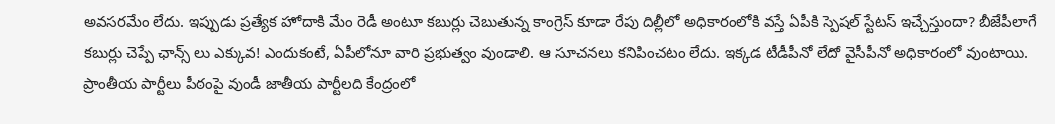అవసరమేం లేదు. ఇప్పుడు ప్రత్యేక హోదాకి మేం రెడీ అంటూ కబుర్లు చెబుతున్న కాంగ్రెస్ కూడా రేపు దిల్లీలో అధికారంలోకి వస్తే ఏపీకి స్పెషల్ స్టేటస్ ఇచ్చేస్తుందా? బీజేపీలాగే కబుర్లు చెప్పే ఛాన్స్ లు ఎక్కువ! ఎందుకంటే, ఏపీలోనూ వారి ప్రభుత్వం వుండాలి. ఆ సూచనలు కనిపించటం లేదు. ఇక్కడ టీడీపీనో లేదో వైసీపీనో అధికారంలో వుంటాయి. ప్రాంతీయ పార్టీలు పీఠంపై వుండీ జాతీయ పార్టీలది కేంద్రంలో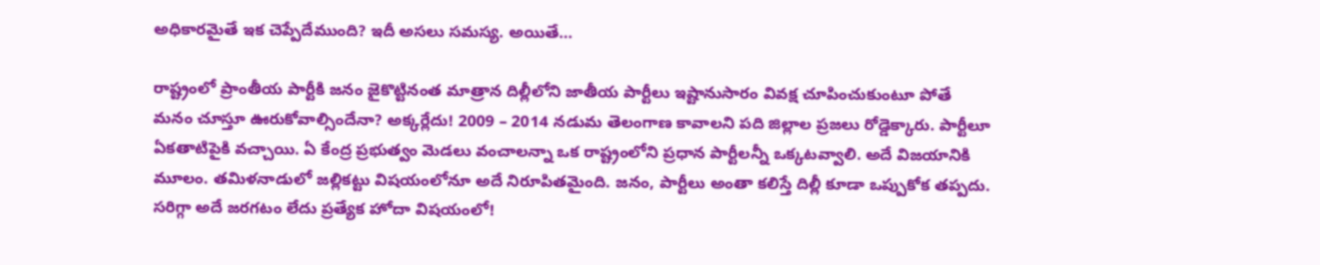అధికారమైతే ఇక చెప్పేదేముంది? ఇదీ అసలు సమస్య. అయితే…

రాష్ట్రంలో ప్రాంతీయ పార్టీకి జనం జైకొట్టినంత మాత్రాన దిల్లీలోని జాతీయ పార్టీలు ఇష్టానుసారం వివక్ష చూపించుకుంటూ పోతే మనం చూస్తూ ఊరుకోవాల్సిందేనా? అక్కర్లేదు! 2009 – 2014 నడుమ తెలంగాణ కావాలని పది జిల్లాల ప్రజలు రోడ్డెక్కారు. పార్టీలూ ఏకతాటిపైకి వచ్చాయి. ఏ కేంద్ర ప్రభుత్వం మెడలు వంచాలన్నా ఒక రాష్ట్రంలోని ప్రధాన పార్టీలన్నీ ఒక్కటవ్వాలి. అదే విజయానికి మూలం. తమిళనాడులో జల్లికట్టు విషయంలోనూ అదే నిరూపితమైంది. జనం, పార్టీలు అంతా కలిస్తే దిల్లీ కూడా ఒప్పుకోక తప్పదు. సరిగ్గా అదే జరగటం లేదు ప్రత్యేక హోదా విషయంలో!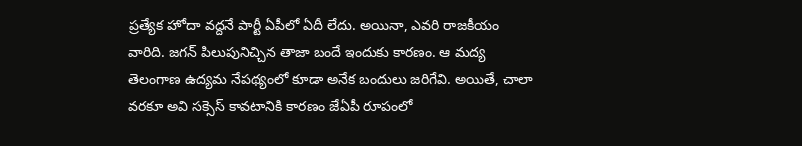ప్రత్యేక హోదా వద్దనే పార్టీ ఏపీలో ఏదీ లేదు. అయినా, ఎవరి రాజకీయం వారిది. జగన్ పిలుపునిచ్చిన తాజా బందే ఇందుకు కారణం. ఆ మద్య తెలంగాణ ఉద్యమ నేపథ్యంలో కూడా అనేక బందులు జరిగేవి. అయితే, చాలా వరకూ అవి సక్సెస్ కావటానికి కారణం జేఏపీ రూపంలో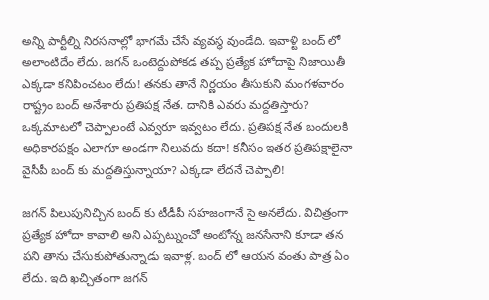అన్ని పార్టీల్ని నిరసనాల్లో భాగమే చేసే వ్యవస్థ వుండేది. ఇవాళ్టి బంద్ లో అలాంటిదేం లేదు. జగన్ ఒంటెద్దుపోకడ తప్ప ప్రత్యేక హోదాపై నిజాయితీ ఎక్కడా కనిపించటం లేదు! తనకు తానే నిర్ణయం తీసుకుని మంగళవారం రాష్ట్రం బంద్ అనేశారు ప్రతిపక్ష నేత. దానికి ఎవరు మద్దతిస్తారు? ఒక్కమాటలో చెప్పాలంటే ఎవ్వరూ ఇవ్వటం లేదు. ప్రతిపక్ష నేత బందులకి అధికారపక్షం ఎలాగూ అండగా నిలువదు కదా! కనీసం ఇతర ప్రతిపక్షాలైనా వైసీపీ బంద్ కు మద్దతిస్తున్నాయా? ఎక్కడా లేదనే చెప్పాలి!

జగన్ పిలుపునిచ్చిన బంద్ కు టీడీపీ సహజంగానే సై అనలేదు. విచిత్రంగా ప్రత్యేక హోదా కావాలి అని ఎప్పట్నుంచో అంటోన్న జనసేనాని కూడా తన పని తాను చేసుకుపోతున్నాడు ఇవాళ్ల. బంద్ లో ఆయన వంతు పాత్ర ఏం లేదు. ఇది ఖచ్చితంగా జగన్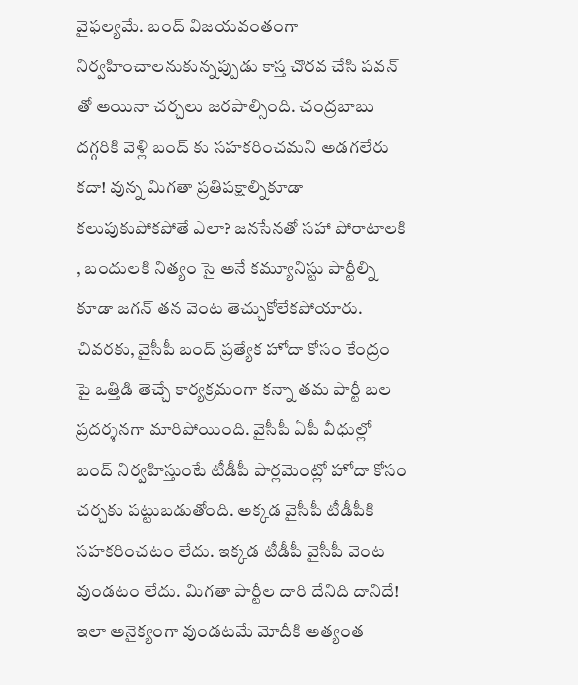వైఫల్యమే. బంద్ విజయవంతంగా నిర్వహించాలనుకున్నప్పుడు కాస్త చొరవ చేసి పవన్ తో అయినా చర్చలు జరపాల్సింది. చంద్రబాబు దగ్గరికి వెళ్లి బంద్ కు సహకరించమని అడగలేరు కదా! వున్న మిగతా ప్రతిపక్షాల్నికూడా కలుపుకుపోకపోతే ఎలా? జనసేనతో సహా పోరాటాలకి , బందులకి నిత్యం సై అనే కమ్యూనిస్టు పార్టీల్ని కూడా జగన్ తన వెంట తెచ్చుకోలేకపోయారు. చివరకు, వైసీపీ బంద్ ప్రత్యేక హోదా కోసం కేంద్రం పై ఒత్తిడి తెచ్చే కార్యక్రమంగా కన్నా తమ పార్టీ బల ప్రదర్శనగా మారిపోయింది. వైసీపీ ఏపీ వీధుల్లో బంద్ నిర్వహిస్తుంటే టీడీపీ పార్లమెంట్లో హోదా కోసం చర్చకు పట్టుబడుతోంది. అక్కడ వైసీపీ టీడీపీకి సహకరించటం లేదు. ఇక్కడ టీడీపీ వైసీపీ వెంట వుండటం లేదు. మిగతా పార్టీల దారి దేనిది దానిదే! ఇలా అనైక్యంగా వుండటమే మోదీకి అత్యంత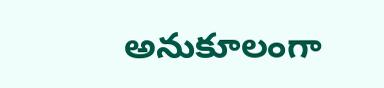అనుకూలంగా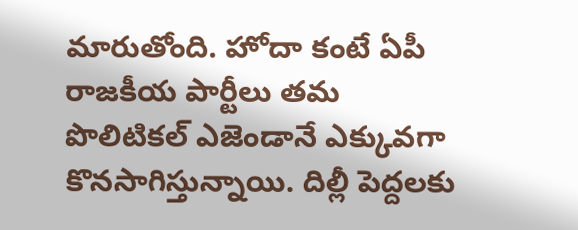మారుతోంది. హోదా కంటే ఏపీ రాజకీయ పార్టీలు తమ పొలిటికల్ ఎజెండానే ఎక్కువగా కొనసాగిస్తున్నాయి. దిల్లీ పెద్దలకు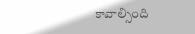కావాల్సింది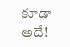కూడా అదే!